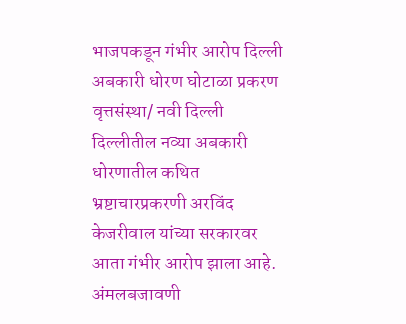भाजपकडून गंभीर आरोप दिल्ली अबकारी धोरण घोटाळा प्रकरण
वृत्तसंस्था/ नवी दिल्ली
दिल्लीतील नव्या अबकारी धोरणातील कथित भ्रष्टाचारप्रकरणी अरविंद केजरीवाल यांच्या सरकारवर आता गंभीर आरोप झाला आहे. अंमलबजावणी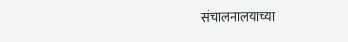संचालनालयाच्या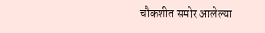चौकशीत समोर आलेल्या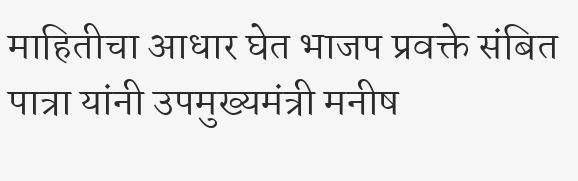माहितीचा आधार घेत भाजप प्रवक्ते संबित पात्रा यांनी उपमुख्यमंत्री मनीष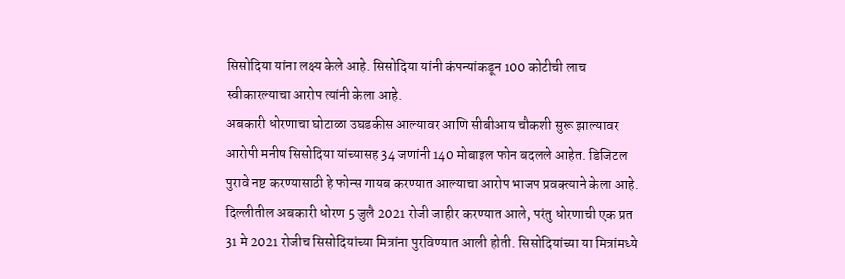सिसोदिया यांना लक्ष्य केले आहे. सिसोदिया यांनी कंपन्यांकडून 100 कोटीची लाच स्वीकारल्याचा आरोप त्यांनी केला आहे.
अबकारी धोरणाचा घोटाळा उघडकीस आल्यावर आणि सीबीआय चौकशी सुरू झाल्यावर आरोपी मनीष सिसोदिया यांच्यासह 34 जणांनी 140 मोबाइल फोन बदलले आहेत. डिजिटल पुरावे नष्ट करण्यासाठी हे फोन्स गायब करण्यात आल्याचा आरोप भाजप प्रवक्त्याने केला आहे.
दिल्लीतील अबकारी धोरण 5 जुलै 2021 रोजी जाहीर करण्यात आले, परंतु धोरणाची एक प्रत 31 मे 2021 रोजीच सिसोदियांच्या मित्रांना पुरविण्यात आली होती. सिसोदियांच्या या मित्रांमध्ये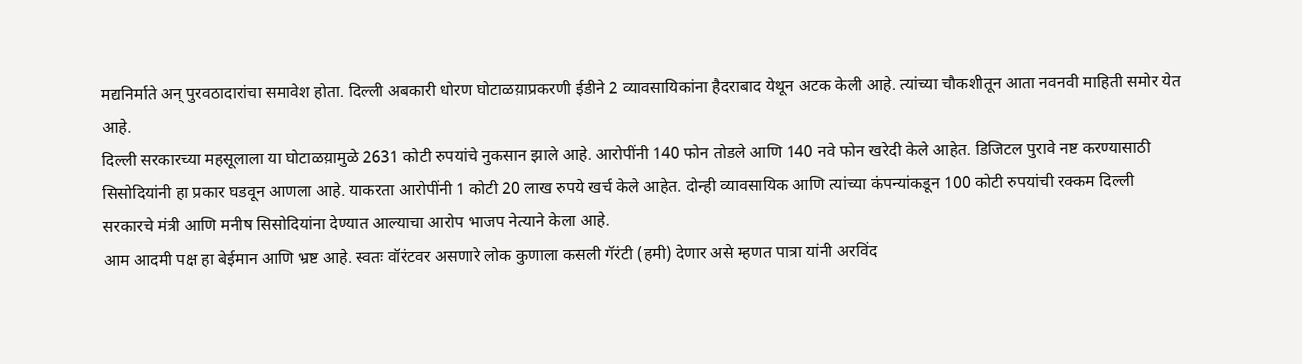मद्यनिर्माते अन् पुरवठादारांचा समावेश होता. दिल्ली अबकारी धोरण घोटाळय़ाप्रकरणी ईडीने 2 व्यावसायिकांना हैदराबाद येथून अटक केली आहे. त्यांच्या चौकशीतून आता नवनवी माहिती समोर येत आहे.
दिल्ली सरकारच्या महसूलाला या घोटाळय़ामुळे 2631 कोटी रुपयांचे नुकसान झाले आहे. आरोपींनी 140 फोन तोडले आणि 140 नवे फोन खरेदी केले आहेत. डिजिटल पुरावे नष्ट करण्यासाठी सिसोदियांनी हा प्रकार घडवून आणला आहे. याकरता आरोपींनी 1 कोटी 20 लाख रुपये खर्च केले आहेत. दोन्ही व्यावसायिक आणि त्यांच्या कंपन्यांकडून 100 कोटी रुपयांची रक्कम दिल्ली सरकारचे मंत्री आणि मनीष सिसोदियांना देण्यात आल्याचा आरोप भाजप नेत्याने केला आहे.
आम आदमी पक्ष हा बेईमान आणि भ्रष्ट आहे. स्वतः वॉरंटवर असणारे लोक कुणाला कसली गॅरंटी (हमी) देणार असे म्हणत पात्रा यांनी अरविंद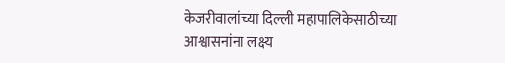केजरीवालांच्या दिल्ली महापालिकेसाठीच्या आश्वासनांना लक्ष्य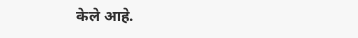केले आहे.